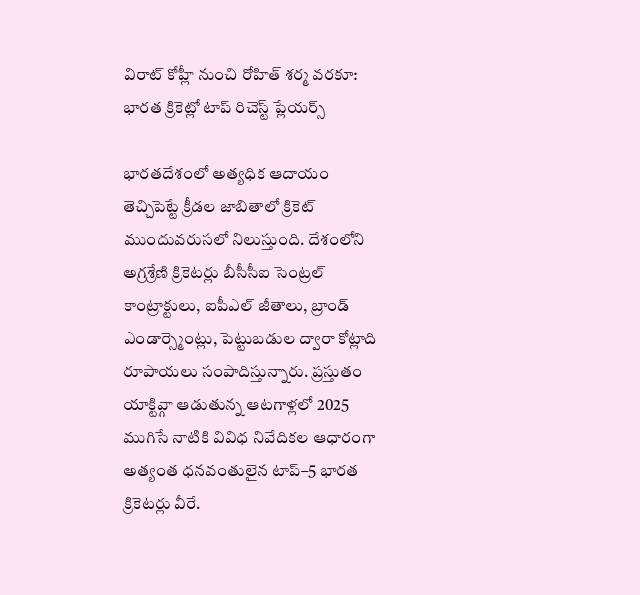విరాట్ కోహ్లీ నుంచి రోహిత్ శర్మ వరకూ: భారత క్రికెట్లో టాప్ రిచెస్ట్ ప్లేయర్స్

భారతదేశంలో అత్యధిక ఆదాయం తెచ్చిపెట్టే క్రీడల జాబితాలో క్రికెట్ ముందువరుసలో నిలుస్తుంది. దేశంలోని అగ్రశ్రేణి క్రికెటర్లు బీసీసీఐ సెంట్రల్ కాంట్రాక్టులు, ఐపీఎల్ జీతాలు, బ్రాండ్ ఎండార్స్మెంట్లు, పెట్టుబడుల ద్వారా కోట్లాది రూపాయలు సంపాదిస్తున్నారు. ప్రస్తుతం యాక్టివ్గా ఆడుతున్న ఆటగాళ్లలో 2025 ముగిసే నాటికి వివిధ నివేదికల ఆధారంగా అత్యంత ధనవంతులైన టాప్–5 భారత క్రికెటర్లు వీరే.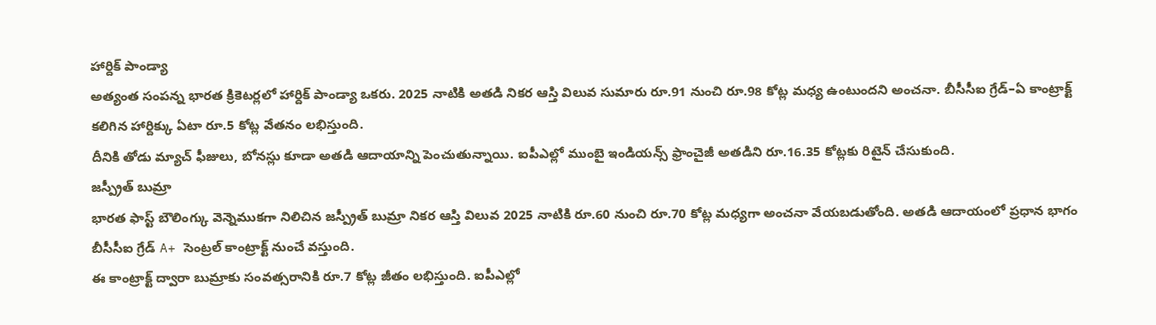హార్దిక్ పాండ్యా
అత్యంత సంపన్న భారత క్రికెటర్లలో హార్దిక్ పాండ్యా ఒకరు. 2025 నాటికి అతడి నికర ఆస్తి విలువ సుమారు రూ.91 నుంచి రూ.98 కోట్ల మధ్య ఉంటుందని అంచనా. బీసీసీఐ గ్రేడ్–ఏ కాంట్రాక్ట్ కలిగిన హార్దిక్కు ఏటా రూ.5 కోట్ల వేతనం లభిస్తుంది.
దీనికి తోడు మ్యాచ్ ఫీజులు, బోనస్లు కూడా అతడి ఆదాయాన్ని పెంచుతున్నాయి. ఐపీఎల్లో ముంబై ఇండియన్స్ ఫ్రాంచైజీ అతడిని రూ.16.35 కోట్లకు రిటైన్ చేసుకుంది.
జస్ప్రీత్ బుమ్రా
భారత ఫాస్ట్ బౌలింగ్కు వెన్నెముకగా నిలిచిన జస్ప్రీత్ బుమ్రా నికర ఆస్తి విలువ 2025 నాటికి రూ.60 నుంచి రూ.70 కోట్ల మధ్యగా అంచనా వేయబడుతోంది. అతడి ఆదాయంలో ప్రధాన భాగం బీసీసీఐ గ్రేడ్ A+ సెంట్రల్ కాంట్రాక్ట్ నుంచే వస్తుంది.
ఈ కాంట్రాక్ట్ ద్వారా బుమ్రాకు సంవత్సరానికి రూ.7 కోట్ల జీతం లభిస్తుంది. ఐపీఎల్లో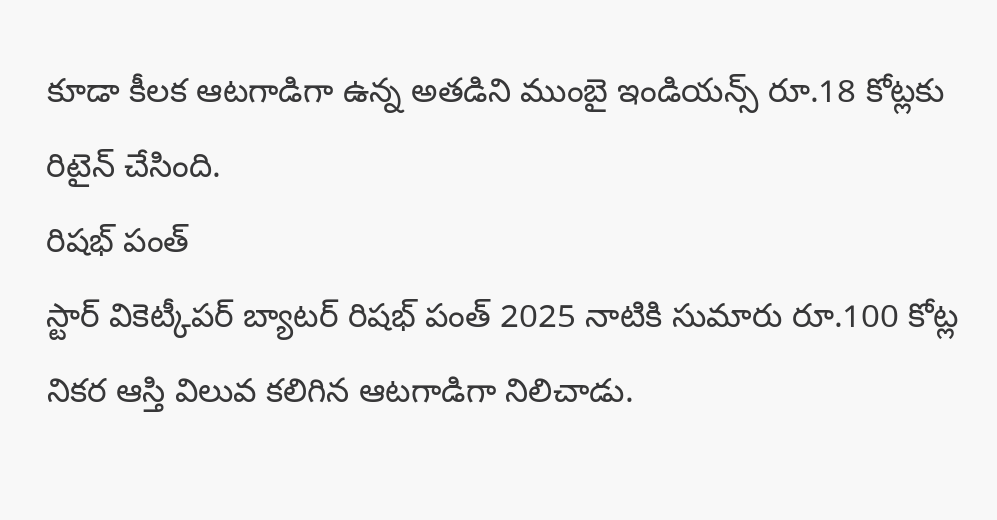కూడా కీలక ఆటగాడిగా ఉన్న అతడిని ముంబై ఇండియన్స్ రూ.18 కోట్లకు రిటైన్ చేసింది.
రిషభ్ పంత్
స్టార్ వికెట్కీపర్ బ్యాటర్ రిషభ్ పంత్ 2025 నాటికి సుమారు రూ.100 కోట్ల నికర ఆస్తి విలువ కలిగిన ఆటగాడిగా నిలిచాడు.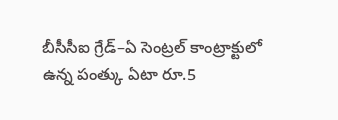బీసీసీఐ గ్రేడ్–ఏ సెంట్రల్ కాంట్రాక్టులో ఉన్న పంత్కు ఏటా రూ.5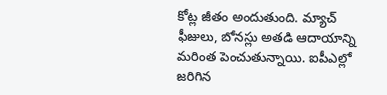కోట్ల జీతం అందుతుంది. మ్యాచ్ ఫీజులు, బోనస్లు అతడి ఆదాయాన్ని మరింత పెంచుతున్నాయి. ఐపీఎల్లో జరిగిన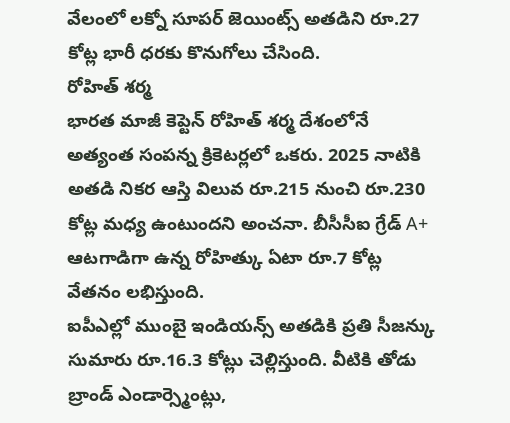వేలంలో లక్నో సూపర్ జెయింట్స్ అతడిని రూ.27 కోట్ల భారీ ధరకు కొనుగోలు చేసింది.
రోహిత్ శర్మ
భారత మాజీ కెప్టెన్ రోహిత్ శర్మ దేశంలోనే అత్యంత సంపన్న క్రికెటర్లలో ఒకరు. 2025 నాటికి అతడి నికర ఆస్తి విలువ రూ.215 నుంచి రూ.230 కోట్ల మధ్య ఉంటుందని అంచనా. బీసీసీఐ గ్రేడ్ A+ ఆటగాడిగా ఉన్న రోహిత్కు ఏటా రూ.7 కోట్ల వేతనం లభిస్తుంది.
ఐపీఎల్లో ముంబై ఇండియన్స్ అతడికి ప్రతి సీజన్కు సుమారు రూ.16.3 కోట్లు చెల్లిస్తుంది. వీటికి తోడు బ్రాండ్ ఎండార్స్మెంట్లు,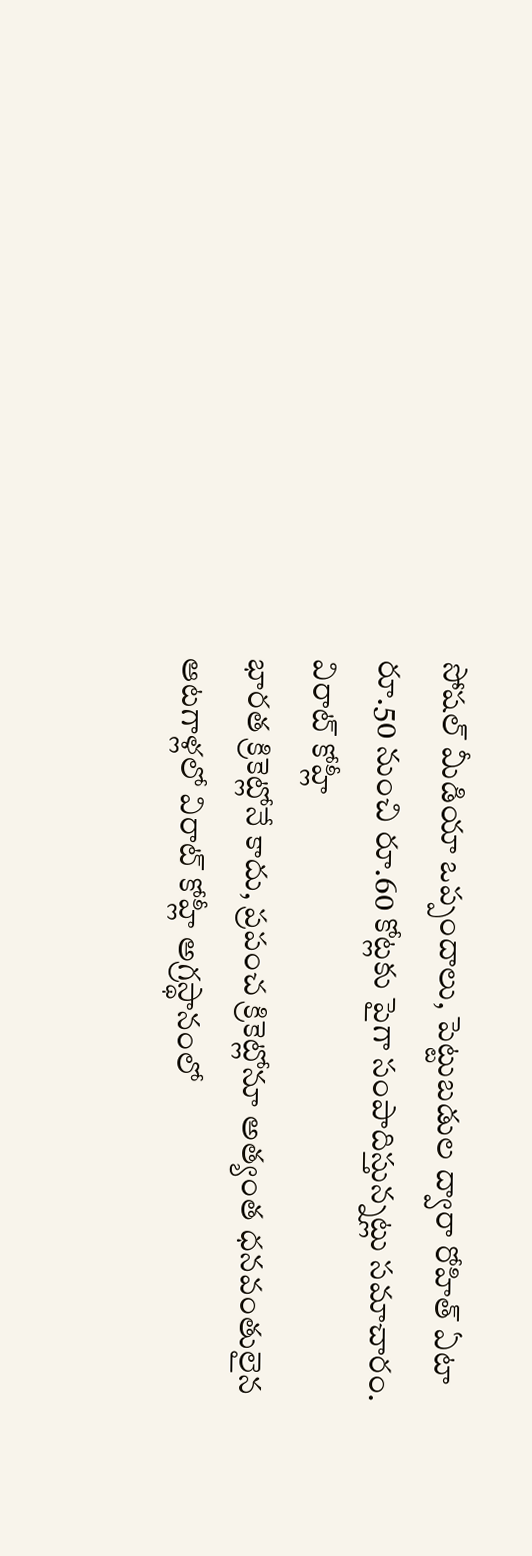సోషల్ మీడియా ఒప్పందాలు, పెట్టుబడుల ద్వారా రోహిత్ ఏటా రూ.50 నుంచి రూ.60 కోట్లకు పైగా సంపాదిస్తున్నట్లు సమాచారం.
విరాట్ కోహ్లీ
భారత క్రికెట్లోనే కాదు, ప్రపంచ క్రికెట్లోనూ అత్యంత ధనవంతులైన ఆటగాళ్లలో విరాట్ కోహ్లీ అగ్రస్థానంలో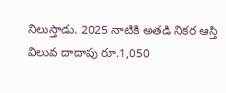నిలుస్తాడు. 2025 నాటికి అతడి నికర ఆస్తి విలువ దాదాపు రూ.1,050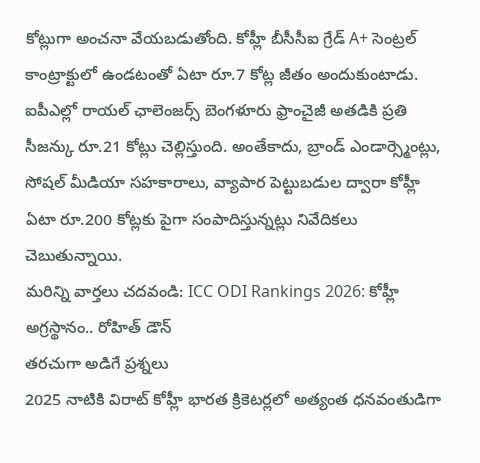కోట్లుగా అంచనా వేయబడుతోంది. కోహ్లీ బీసీసీఐ గ్రేడ్ A+ సెంట్రల్ కాంట్రాక్టులో ఉండటంతో ఏటా రూ.7 కోట్ల జీతం అందుకుంటాడు.
ఐపీఎల్లో రాయల్ ఛాలెంజర్స్ బెంగళూరు ఫ్రాంచైజీ అతడికి ప్రతి సీజన్కు రూ.21 కోట్లు చెల్లిస్తుంది. అంతేకాదు, బ్రాండ్ ఎండార్స్మెంట్లు, సోషల్ మీడియా సహకారాలు, వ్యాపార పెట్టుబడుల ద్వారా కోహ్లీ ఏటా రూ.200 కోట్లకు పైగా సంపాదిస్తున్నట్లు నివేదికలు చెబుతున్నాయి.
మరిన్ని వార్తలు చదవండి: ICC ODI Rankings 2026: కోహ్లీ అగ్రస్థానం.. రోహిత్ డౌన్
తరచుగా అడిగే ప్రశ్నలు
2025 నాటికి విరాట్ కోహ్లీ భారత క్రికెటర్లలో అత్యంత ధనవంతుడిగా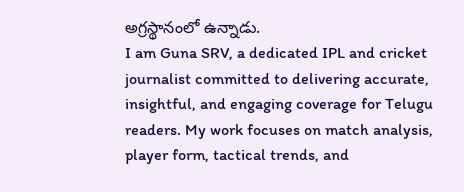అగ్రస్థానంలో ఉన్నాడు.
I am Guna SRV, a dedicated IPL and cricket journalist committed to delivering accurate, insightful, and engaging coverage for Telugu readers. My work focuses on match analysis, player form, tactical trends, and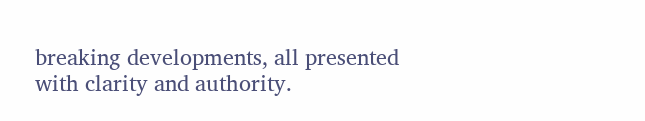breaking developments, all presented with clarity and authority.